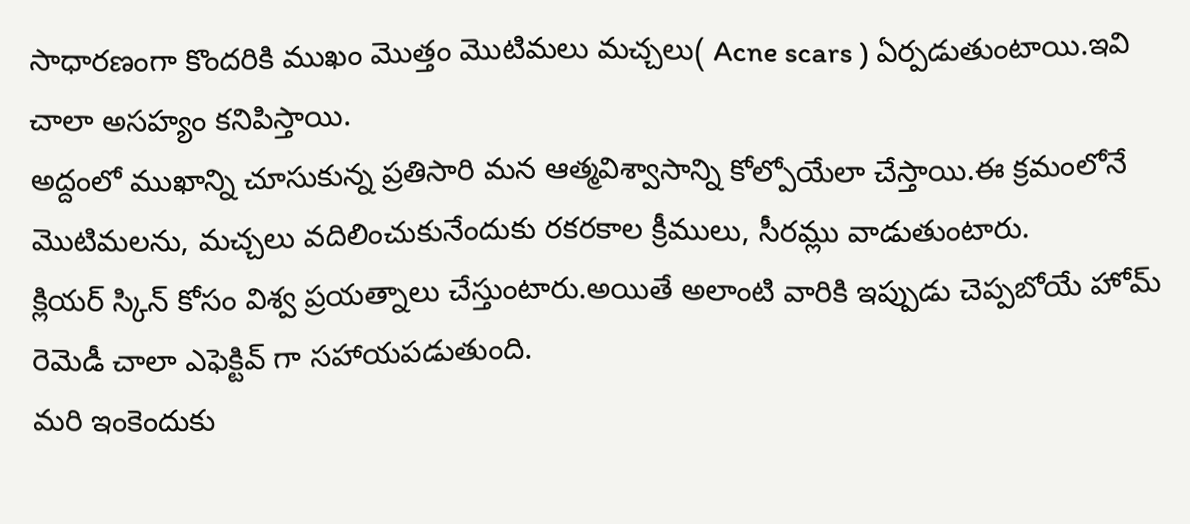సాధారణంగా కొందరికి ముఖం మొత్తం మొటిమలు మచ్చలు( Acne scars ) ఏర్పడుతుంటాయి.ఇవి చాలా అసహ్యం కనిపిస్తాయి.
అద్దంలో ముఖాన్ని చూసుకున్న ప్రతిసారి మన ఆత్మవిశ్వాసాన్ని కోల్పోయేలా చేస్తాయి.ఈ క్రమంలోనే మొటిమలను, మచ్చలు వదిలించుకునేందుకు రకరకాల క్రీములు, సీరమ్లు వాడుతుంటారు.
క్లియర్ స్కిన్ కోసం విశ్వ ప్రయత్నాలు చేస్తుంటారు.అయితే అలాంటి వారికి ఇప్పుడు చెప్పబోయే హోమ్ రెమెడీ చాలా ఎఫెక్టివ్ గా సహాయపడుతుంది.
మరి ఇంకెందుకు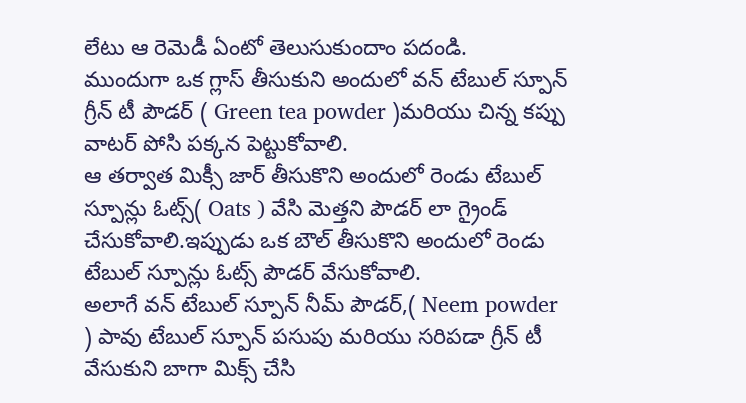లేటు ఆ రెమెడీ ఏంటో తెలుసుకుందాం పదండి.
ముందుగా ఒక గ్లాస్ తీసుకుని అందులో వన్ టేబుల్ స్పూన్ గ్రీన్ టీ పౌడర్ ( Green tea powder )మరియు చిన్న కప్పు వాటర్ పోసి పక్కన పెట్టుకోవాలి.
ఆ తర్వాత మిక్సీ జార్ తీసుకొని అందులో రెండు టేబుల్ స్పూన్లు ఓట్స్( Oats ) వేసి మెత్తని పౌడర్ లా గ్రైండ్ చేసుకోవాలి.ఇప్పుడు ఒక బౌల్ తీసుకొని అందులో రెండు టేబుల్ స్పూన్లు ఓట్స్ పౌడర్ వేసుకోవాలి.
అలాగే వన్ టేబుల్ స్పూన్ నీమ్ పౌడర్,( Neem powder ) పావు టేబుల్ స్పూన్ పసుపు మరియు సరిపడా గ్రీన్ టీ వేసుకుని బాగా మిక్స్ చేసి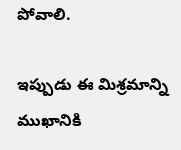పోవాలి.

ఇప్పుడు ఈ మిశ్రమాన్ని ముఖానికి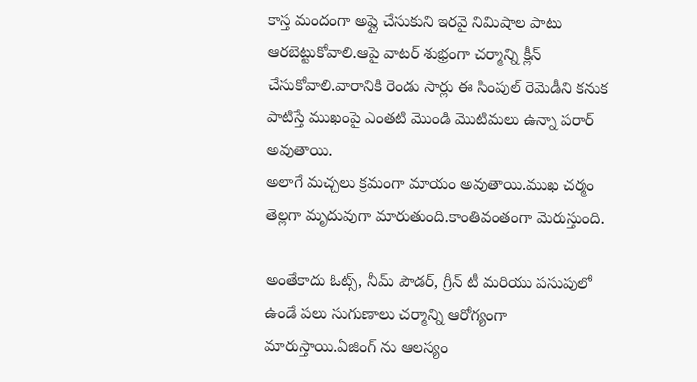కాస్త మందంగా అప్లై చేసుకుని ఇరవై నిమిషాల పాటు ఆరబెట్టుకోవాలి.ఆపై వాటర్ శుభ్రంగా చర్మాన్ని క్లీన్ చేసుకోవాలి.వారానికి రెండు సార్లు ఈ సింపుల్ రెమెడీని కనుక పాటిస్తే ముఖంపై ఎంతటి మొండి మొటిమలు ఉన్నా పరార్ అవుతాయి.
అలాగే మచ్చలు క్రమంగా మాయం అవుతాయి.ముఖ చర్మం తెల్లగా మృదువుగా మారుతుంది.కాంతివంతంగా మెరుస్తుంది.

అంతేకాదు ఓట్స్, నీమ్ పౌడర్, గ్రీన్ టీ మరియు పసుపులో ఉండే పలు సుగుణాలు చర్మాన్ని ఆరోగ్యంగా మారుస్తాయి.ఏజింగ్ ను ఆలస్యం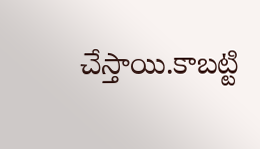చేస్తాయి.కాబట్టి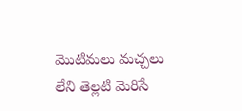మొటిమలు మచ్చలు లేని తెల్లటి మెరిసే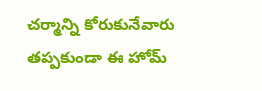చర్మాన్ని కోరుకునేవారు తప్పకుండా ఈ హోమ్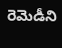రెమెడీని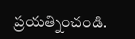ప్రయత్నించండి.